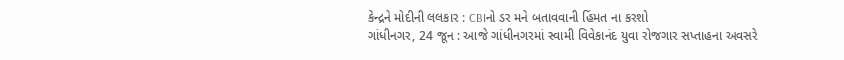કેન્દ્રને મોદીની લલકાર : CBIનો ડર મને બતાવવાની હિંમત ના કરશો
ગાંધીનગર, 24 જૂન : આજે ગાંધીનગરમાં સ્વામી વિવેકાનંદ યુવા રોજગાર સપ્તાહના અવસરે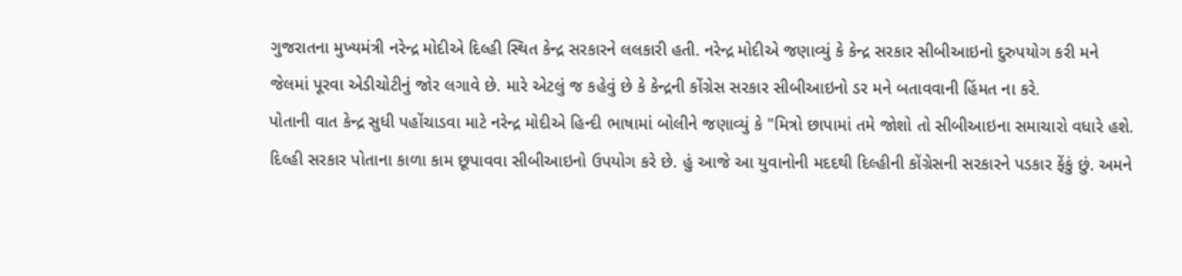ગુજરાતના મુખ્યમંત્રી નરેન્દ્ર મોદીએ દિલ્હી સ્થિત કેન્દ્ર સરકારને લલકારી હતી. નરેન્દ્ર મોદીએ જણાવ્યું કે કેન્દ્ર સરકાર સીબીઆઇનો દુરુપયોગ કરી મને જેલમાં પૂરવા એડીચોટીનું જોર લગાવે છે. મારે એટલું જ કહેવું છે કે કેન્દ્રની કોંગ્રેસ સરકાર સીબીઆઇનો ડર મને બતાવવાની હિંમત ના કરે.
પોતાની વાત કેન્દ્ર સુધી પહોંચાડવા માટે નરેન્દ્ર મોદીએ હિન્દી ભાષામાં બોલીને જણાવ્યું કે "મિત્રો છાપામાં તમે જોશો તો સીબીઆઇના સમાચારો વધારે હશે. દિલ્હી સરકાર પોતાના કાળા કામ છૂપાવવા સીબીઆઇનો ઉપયોગ કરે છે. હું આજે આ યુવાનોની મદદથી દિલ્હીની કોંગ્રેસની સરકારને પડકાર ફેંકું છું. અમને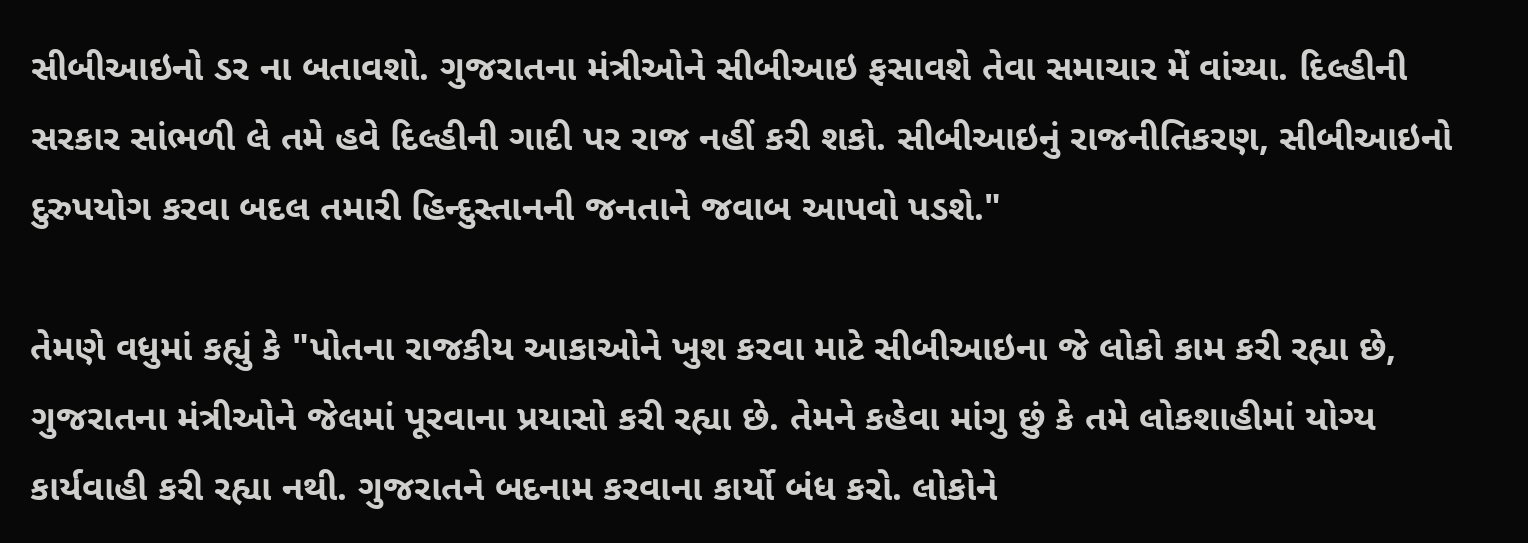સીબીઆઇનો ડર ના બતાવશો. ગુજરાતના મંત્રીઓને સીબીઆઇ ફસાવશે તેવા સમાચાર મેં વાંચ્યા. દિલ્હીની સરકાર સાંભળી લે તમે હવે દિલ્હીની ગાદી પર રાજ નહીં કરી શકો. સીબીઆઇનું રાજનીતિકરણ, સીબીઆઇનો દુરુપયોગ કરવા બદલ તમારી હિન્દુસ્તાનની જનતાને જવાબ આપવો પડશે."

તેમણે વધુમાં કહ્યું કે "પોતના રાજકીય આકાઓને ખુશ કરવા માટે સીબીઆઇના જે લોકો કામ કરી રહ્યા છે, ગુજરાતના મંત્રીઓને જેલમાં પૂરવાના પ્રયાસો કરી રહ્યા છે. તેમને કહેવા માંગુ છું કે તમે લોકશાહીમાં યોગ્ય કાર્યવાહી કરી રહ્યા નથી. ગુજરાતને બદનામ કરવાના કાર્યો બંધ કરો. લોકોને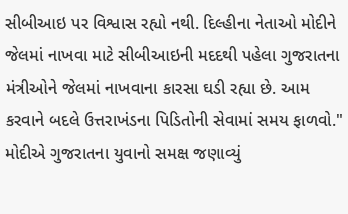સીબીઆઇ પર વિશ્વાસ રહ્યો નથી. દિલ્હીના નેતાઓ મોદીને જેલમાં નાખવા માટે સીબીઆઇની મદદથી પહેલા ગુજરાતના મંત્રીઓને જેલમાં નાખવાના કારસા ઘડી રહ્યા છે. આમ કરવાને બદલે ઉત્તરાખંડના પિડિતોની સેવામાં સમય ફાળવો."
મોદીએ ગુજરાતના યુવાનો સમક્ષ જણાવ્યું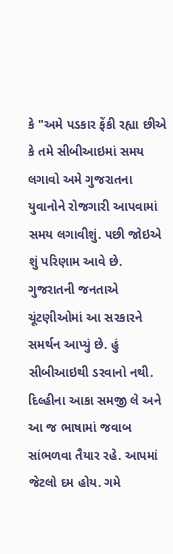કે "અમે પડકાર ફેંકી રહ્યા છીએ કે તમે સીબીઆઇમાં સમય લગાવો અમે ગુજરાતના યુવાનોને રોજગારી આપવામાં સમય લગાવીશું. પછી જોઇએ શું પરિણામ આવે છે. ગુજરાતની જનતાએ ચૂંટણીઓમાં આ સરકારને સમર્થન આપ્યું છે. હું સીબીઆઇથી ડરવાનો નથી. દિલ્હીના આકા સમજી લે અને આ જ ભાષામાં જવાબ સાંભળવા તૈયાર રહે. આપમાં જેટલો દમ હોય. ગમે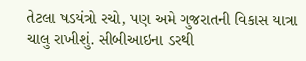તેટલા ષડયંત્રો રચો, પણ અમે ગુજરાતની વિકાસ યાત્રા ચાલુ રાખીશું. સીબીઆઇના ડરથી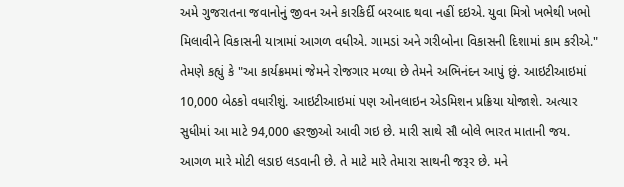અમે ગુજરાતના જવાનોનું જીવન અને કારકિર્દી બરબાદ થવા નહીં દઇએ. યુવા મિત્રો ખભેથી ખભો મિલાવીને વિકાસની યાત્રામાં આગળ વધીએ. ગામડાં અને ગરીબોના વિકાસની દિશામાં કામ કરીએ."
તેમણે કહ્યું કે "આ કાર્યક્રમમાં જેમને રોજગાર મળ્યા છે તેમને અભિનંદન આપું છું. આઇટીઆઇમાં 10,000 બેઠકો વધારીશું. આઇટીઆઇમાં પણ ઓનલાઇન એડમિશન પ્રક્રિયા યોજાશે. અત્યાર સુધીમાં આ માટે 94,000 હરજીઓ આવી ગઇ છે. મારી સાથે સૌ બોલે ભારત માતાની જય. આગળ મારે મોટી લડાઇ લડવાની છે. તે માટે મારે તેમારા સાથની જરૂર છે. મને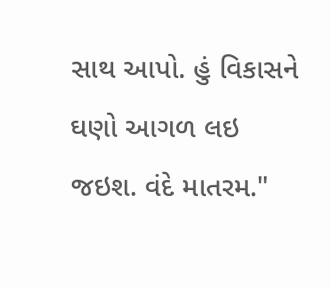સાથ આપો. હું વિકાસને ઘણો આગળ લઇ જઇશ. વંદે માતરમ."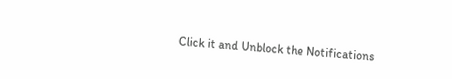Click it and Unblock the Notifications